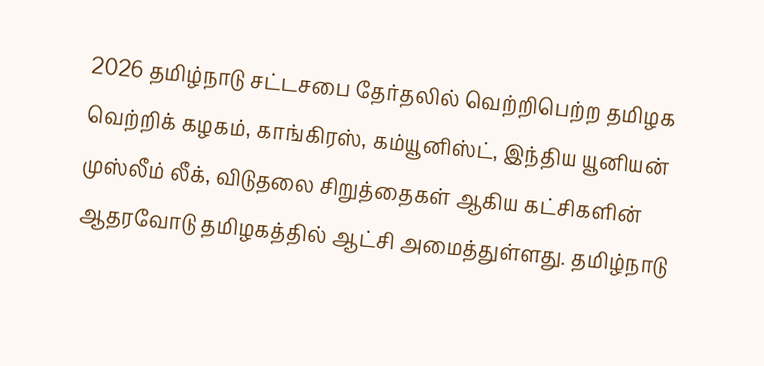2026 தமிழ்நாடு சட்டசபை தேர்தலில் வெற்றிபெற்ற தமிழக வெற்றிக் கழகம், காங்கிரஸ், கம்யூனிஸ்ட், இந்திய யூனியன் முஸ்லீம் லீக், விடுதலை சிறுத்தைகள் ஆகிய கட்சிகளின் ஆதரவோடு தமிழகத்தில் ஆட்சி அமைத்துள்ளது. தமிழ்நாடு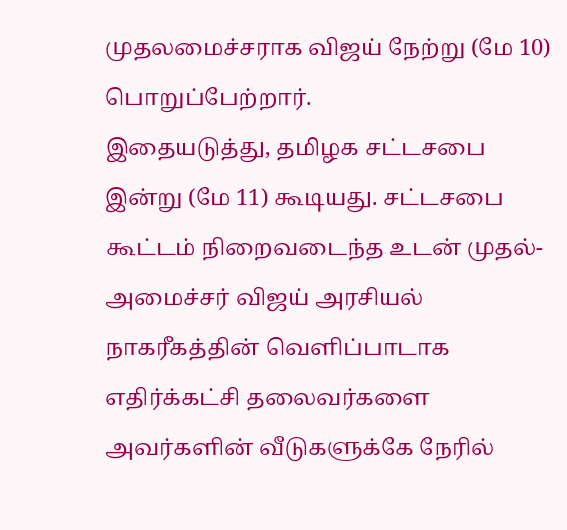முதலமைச்சராக விஜய் நேற்று (மே 10) பொறுப்பேற்றார்.
இதையடுத்து, தமிழக சட்டசபை இன்று (மே 11) கூடியது. சட்டசபை கூட்டம் நிறைவடைந்த உடன் முதல்-அமைச்சர் விஜய் அரசியல் நாகரீகத்தின் வெளிப்பாடாக எதிர்க்கட்சி தலைவர்களை அவர்களின் வீடுகளுக்கே நேரில்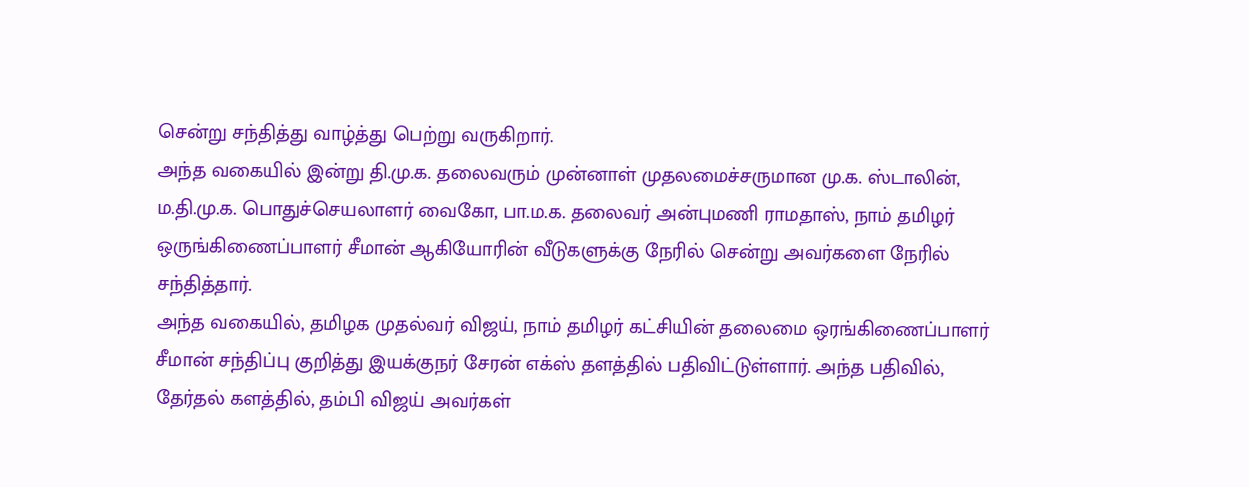சென்று சந்தித்து வாழ்த்து பெற்று வருகிறார்.
அந்த வகையில் இன்று தி.மு.க. தலைவரும் முன்னாள் முதலமைச்சருமான மு.க. ஸ்டாலின், ம.தி.மு.க. பொதுச்செயலாளர் வைகோ, பா.ம.க. தலைவர் அன்புமணி ராமதாஸ், நாம் தமிழர் ஒருங்கிணைப்பாளர் சீமான் ஆகியோரின் வீடுகளுக்கு நேரில் சென்று அவர்களை நேரில் சந்தித்தார்.
அந்த வகையில், தமிழக முதல்வர் விஜய், நாம் தமிழர் கட்சியின் தலைமை ஒரங்கிணைப்பாளர் சீமான் சந்திப்பு குறித்து இயக்குநர் சேரன் எக்ஸ் தளத்தில் பதிவிட்டுள்ளார். அந்த பதிவில், தேர்தல் களத்தில், தம்பி விஜய் அவர்கள்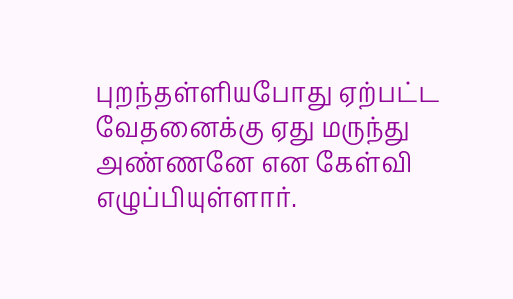புறந்தள்ளியபோது ஏற்பட்ட வேதனைக்கு ஏது மருந்து அண்ணனே என கேள்வி எழுப்பியுள்ளார்.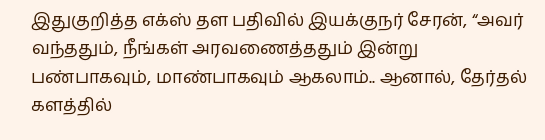இதுகுறித்த எக்ஸ் தள பதிவில் இயக்குநர் சேரன், “அவர் வந்ததும், நீங்கள் அரவணைத்ததும் இன்று பண்பாகவும், மாண்பாகவும் ஆகலாம்.. ஆனால், தேர்தல் களத்தில்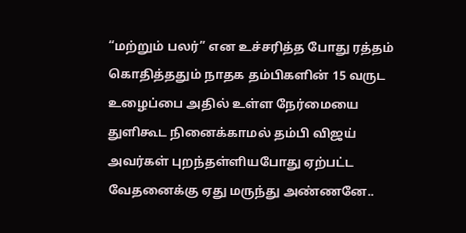“மற்றும் பலர்” என உச்சரித்த போது ரத்தம் கொதித்ததும் நாதக தம்பிகளின் 15 வருட உழைப்பை அதில் உள்ள நேர்மையை துளிகூட நினைக்காமல் தம்பி விஜய் அவர்கள் புறந்தள்ளியபோது ஏற்பட்ட வேதனைக்கு ஏது மருந்து அண்ணனே..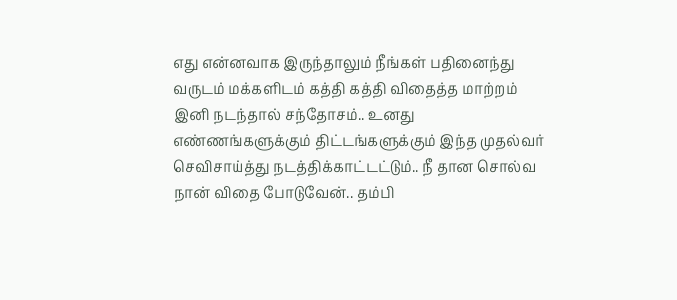எது என்னவாக இருந்தாலும் நீங்கள் பதினைந்து வருடம் மக்களிடம் கத்தி கத்தி விதைத்த மாற்றம் இனி நடந்தால் சந்தோசம்.. உனது எண்ணங்களுக்கும் திட்டங்களுக்கும் இந்த முதல்வர் செவிசாய்த்து நடத்திக்காட்டட்டும்.. நீ தான சொல்வ நான் விதை போடுவேன்.. தம்பி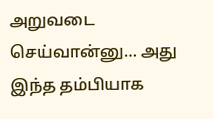அறுவடை செய்வான்னு… அது இந்த தம்பியாக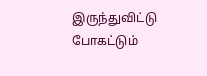இருந்துவிட்டு போகட்டும்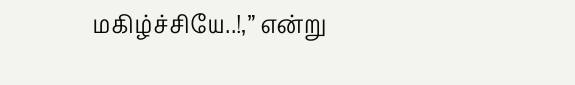மகிழ்ச்சியே..!,” என்று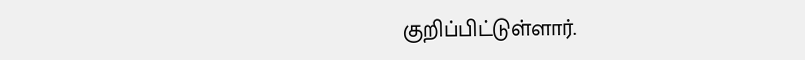குறிப்பிட்டுள்ளார்.